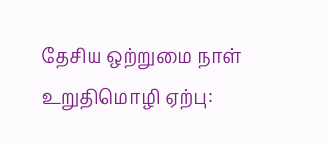தேசிய ஒற்றுமை நாள் உறுதிமொழி ஏற்பு: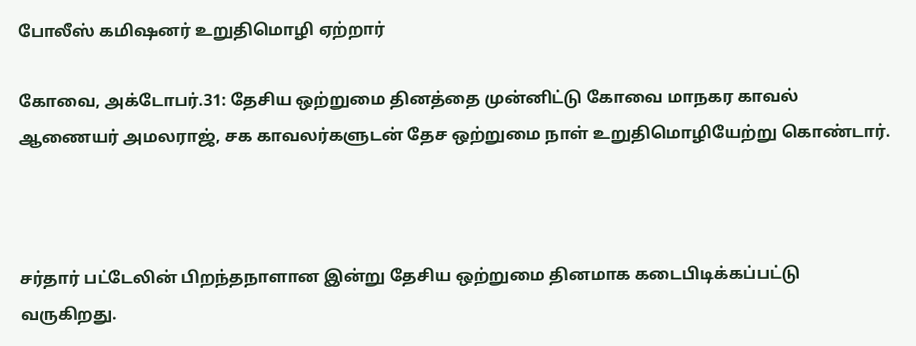போலீஸ் கமிஷனர் உறுதிமொழி ஏற்றார்

கோவை, அக்டோபர்.31: தேசிய ஒற்றுமை தினத்தை முன்னிட்டு கோவை மாநகர காவல் ஆணையர் அமலராஜ், சக காவலர்களுடன் தேச ஒற்றுமை நாள் உறுதிமொழியேற்று கொண்டார்.



சர்தார் பட்டேலின் பிறந்தநாளான இன்று தேசிய ஒற்றுமை தினமாக கடைபிடிக்கப்பட்டு வருகிறது.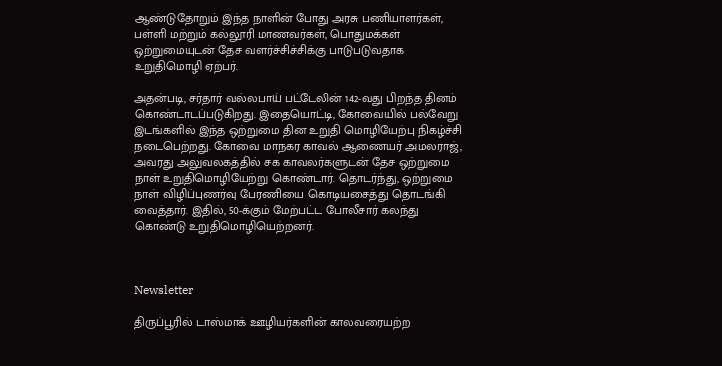ஆண்டுதோறும் இந்த நாளின் போது அரசு பணியாளர்கள், பள்ளி மற்றும் கல்லூரி மாணவர்கள், பொதுமக்கள் ஒற்றுமையுடன் தேச வளர்ச்சிச்சிக்கு பாடுபடுவதாக உறுதிமொழி ஏற்பர்.

அதன்படி, சர்தார் வல்லபாய் பட்டேலின் 142-வது பிறந்த தினம் கொண்டாடப்படுகிறது. இதையொட்டி, கோவையில் பல்வேறு இடங்களில் இந்த ஒற்றுமை தின உறுதி மொழியேற்பு நிகழ்ச்சி நடைபெற்றது. கோவை மாநகர காவல் ஆணையர் அமலராஜ், அவரது அலுவலகத்தில் சக காவலர்களுடன் தேச ஒற்றுமை நாள் உறுதிமொழியேற்று கொண்டார். தொடர்ந்து, ஒற்றுமை நாள் விழிப்புணர்வு பேரணியை கொடியசைத்து தொடங்கி வைத்தார். இதில், 50-க்கும் மேற்பட்ட போலீசார் கலந்து கொண்டு உறுதிமொழியெற்றனர்.



Newsletter

திருப்பூரில் டாஸ்மாக் ஊழியர்களின் காலவரையற்ற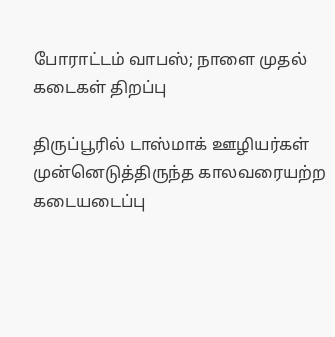போராட்டம் வாபஸ்; நாளை முதல் கடைகள் திறப்பு

திருப்பூரில் டாஸ்மாக் ஊழியர்கள் முன்னெடுத்திருந்த காலவரையற்ற கடையடைப்பு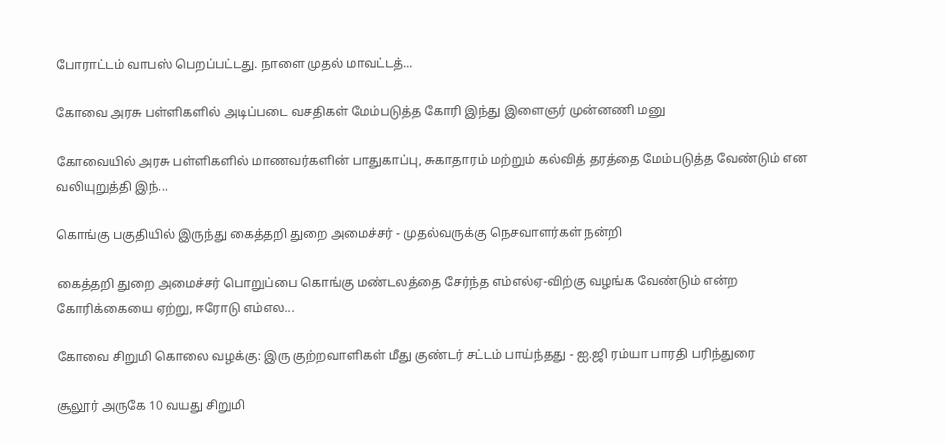போராட்டம் வாபஸ் பெறப்பட்டது. நாளை முதல் மாவட்டத்...

கோவை அரசு பள்ளிகளில் அடிப்படை வசதிகள் மேம்படுத்த கோரி இந்து இளைஞர் முன்னணி மனு

கோவையில் அரசு பள்ளிகளில் மாணவர்களின் பாதுகாப்பு, சுகாதாரம் மற்றும் கல்வித் தரத்தை மேம்படுத்த வேண்டும் என வலியுறுத்தி இந்...

கொங்கு பகுதியில் இருந்து கைத்தறி துறை அமைச்சர் - முதல்வருக்கு நெசவாளர்கள் நன்றி

கைத்தறி துறை அமைச்சர் பொறுப்பை கொங்கு மண்டலத்தை சேர்ந்த எம்எல்ஏ-விற்கு வழங்க வேண்டும் என்ற கோரிக்கையை ஏற்று, ஈரோடு எம்எல...

கோவை சிறுமி கொலை வழக்கு: இரு குற்றவாளிகள் மீது குண்டர் சட்டம் பாய்ந்தது - ஐ.ஜி ரம்யா பாரதி பரிந்துரை

சூலூர் அருகே 10 வயது சிறுமி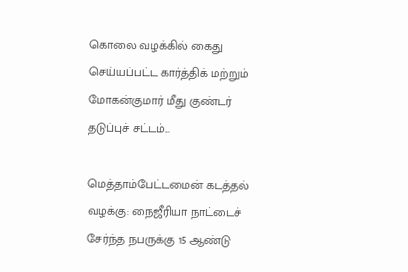கொலை வழக்கில் கைது செய்யப்பட்ட கார்த்திக் மற்றும் மோகன்குமார் மீது குண்டர் தடுப்புச் சட்டம்...

மெத்தாம்பேட்டமைன் கடத்தல் வழக்கு: நைஜீரியா நாட்டைச் சேர்ந்த நபருக்கு 15 ஆண்டு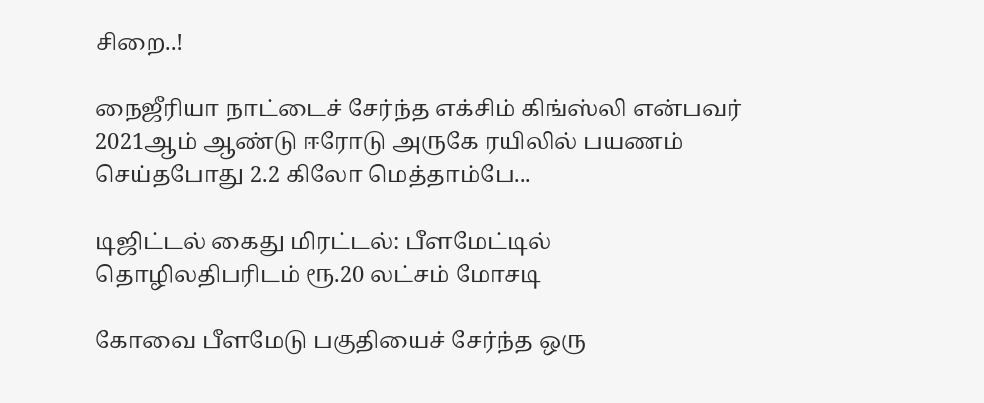சிறை..!

நைஜீரியா நாட்டைச் சேர்ந்த எக்சிம் கிங்ஸ்லி என்பவர் 2021ஆம் ஆண்டு ஈரோடு அருகே ரயிலில் பயணம் செய்தபோது 2.2 கிலோ மெத்தாம்பே...

டிஜிட்டல் கைது மிரட்டல்: பீளமேட்டில் தொழிலதிபரிடம் ரூ.20 லட்சம் மோசடி

கோவை பீளமேடு பகுதியைச் சேர்ந்த ஒரு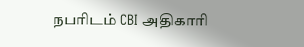நபரிடம் CBI அதிகாரி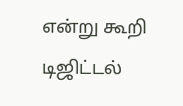என்று கூறி டிஜிட்டல்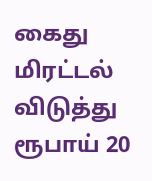கைது மிரட்டல் விடுத்து ரூபாய் 20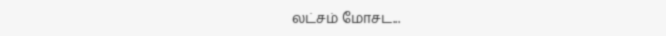லட்சம் மோசட...